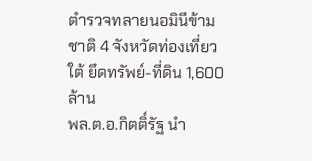ตำรวจทลายนอมินีข้ามชาติ 4 จังหวัดท่องเที่ยวใต้ ยึดทรัพย์-ที่ดิน 1,600 ล้าน
พล.ต.อ.กิตติ์รัฐ นำ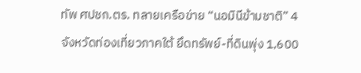ทัพ ศปชก.ตร. ทลายเครือข่าย “นอมินีข้ามชาติ” 4 จังหวัดท่องเที่ยวภาคใต้ ยึดทรัพย์-ที่ดินพุ่ง 1,600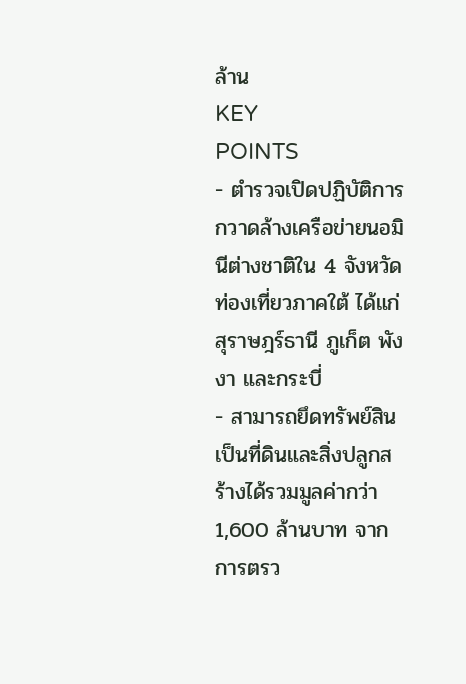ล้าน
KEY
POINTS
- ตำรวจเปิดปฏิบัติการกวาดล้างเครือข่ายนอมินีต่างชาติใน 4 จังหวัดท่องเที่ยวภาคใต้ ได้แก่ สุราษฎร์ธานี ภูเก็ต พังงา และกระบี่
- สามารถยึดทรัพย์สินเป็นที่ดินและสิ่งปลูกสร้างได้รวมมูลค่ากว่า 1,600 ล้านบาท จากการตรว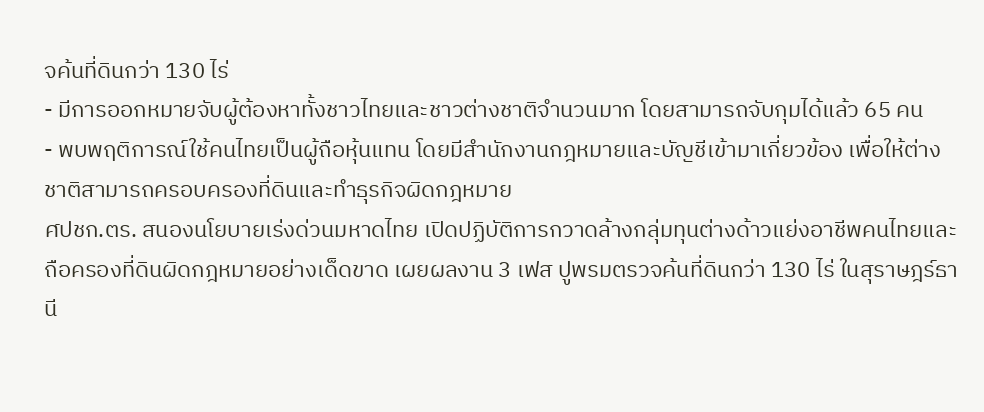จค้นที่ดินกว่า 130 ไร่
- มีการออกหมายจับผู้ต้องหาทั้งชาวไทยและชาวต่างชาติจำนวนมาก โดยสามารถจับกุมได้แล้ว 65 คน
- พบพฤติการณ์ใช้คนไทยเป็นผู้ถือหุ้นแทน โดยมีสำนักงานกฎหมายและบัญชีเข้ามาเกี่ยวข้อง เพื่อให้ต่างชาติสามารถครอบครองที่ดินและทำธุรกิจผิดกฎหมาย
ศปชก.ตร. สนองนโยบายเร่งด่วนมหาดไทย เปิดปฏิบัติการกวาดล้างกลุ่มทุนต่างด้าวแย่งอาชีพคนไทยและถือครองที่ดินผิดกฎหมายอย่างเด็ดขาด เผยผลงาน 3 เฟส ปูพรมตรวจค้นที่ดินกว่า 130 ไร่ ในสุราษฎร์ธานี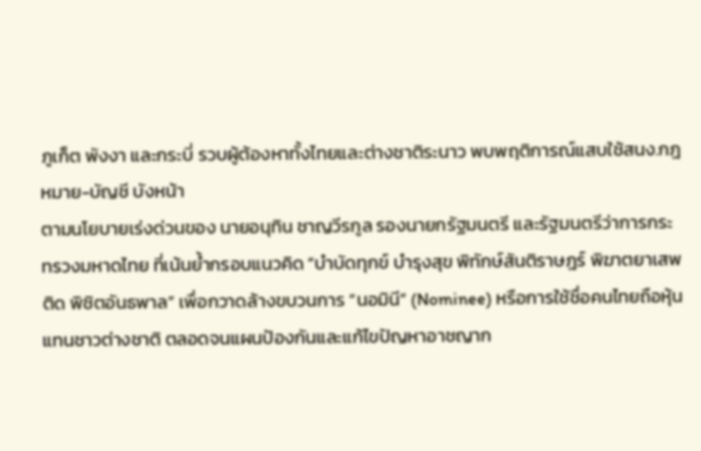ภูเก็ต พังงา และกระบี่ รวบผู้ต้องหาทั้งไทยและต่างชาติระนาว พบพฤติการณ์แสบใช้สนง.กฎหมาย-บัญชี บังหน้า
ตามนโยบายเร่งด่วนของ นายอนุทิน ชาญวีรกูล รองนายกรัฐมนตรี และรัฐมนตรีว่าการกระทรวงมหาดไทย ที่เน้นย้ำกรอบแนวคิด “บำบัดทุกข์ บำรุงสุข พิทักษ์สันติราษฎร์ พิฆาตยาเสพติด พิชิตอันธพาล” เพื่อกวาดล้างขบวนการ “นอมินี” (Nominee) หรือการใช้ชื่อคนไทยถือหุ้นแทนชาวต่างชาติ ตลอดจนแผนป้องกันและแก้ไขปัญหาอาชญาก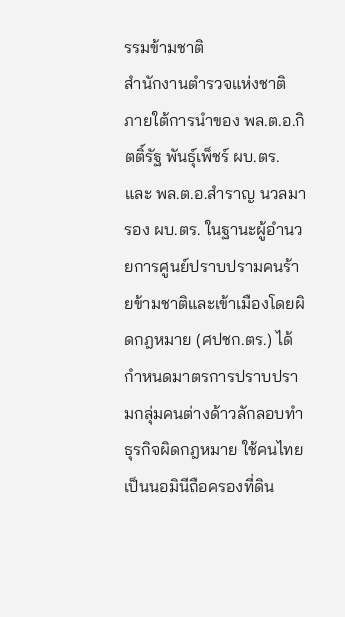รรมข้ามชาติ
สำนักงานตำรวจแห่งชาติ ภายใต้การนำของ พล.ต.อ.กิตติ์รัฐ พันธุ์เพ็ชร์ ผบ.ตร. และ พล.ต.อ.สำราญ นวลมา รอง ผบ.ตร. ในฐานะผู้อำนวยการศูนย์ปราบปรามคนร้ายข้ามชาติและเข้าเมืองโดยผิดกฎหมาย (ศปชก.ตร.) ได้กำหนดมาตรการปราบปรามกลุ่มคนต่างด้าวลักลอบทำธุรกิจผิดกฎหมาย ใช้คนไทยเป็นนอมินีถือครองที่ดิน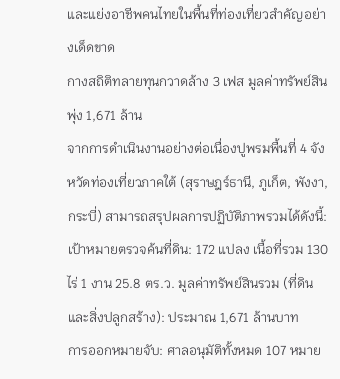และแย่งอาชีพคนไทยในพื้นที่ท่องเที่ยวสำคัญอย่างเด็ดขาด
กางสถิติทลายทุนกวาดล้าง 3 เฟส มูลค่าทรัพย์สินพุ่ง 1,671 ล้าน
จากการดำเนินงานอย่างต่อเนื่องปูพรมพื้นที่ 4 จังหวัดท่องเที่ยวภาคใต้ (สุราษฎร์ธานี, ภูเก็ต, พังงา, กระบี่) สามารถสรุปผลการปฏิบัติภาพรวมได้ดังนี้:
เป้าหมายตรวจค้นที่ดิน: 172 แปลง เนื้อที่รวม 130 ไร่ 1 งาน 25.8 ตร.ว. มูลค่าทรัพย์สินรวม (ที่ดินและสิ่งปลูกสร้าง): ประมาณ 1,671 ล้านบาท
การออกหมายจับ: ศาลอนุมัติทั้งหมด 107 หมาย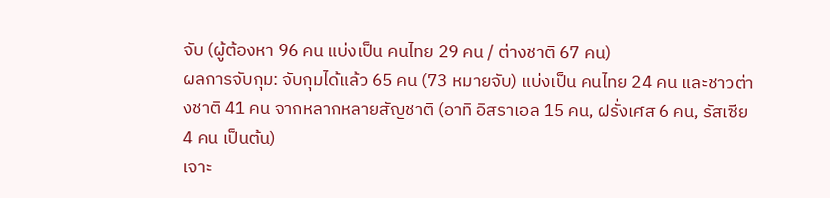จับ (ผู้ต้องหา 96 คน แบ่งเป็น คนไทย 29 คน / ต่างชาติ 67 คน)
ผลการจับกุม: จับกุมได้แล้ว 65 คน (73 หมายจับ) แบ่งเป็น คนไทย 24 คน และชาวต่างชาติ 41 คน จากหลากหลายสัญชาติ (อาทิ อิสราเอล 15 คน, ฝรั่งเศส 6 คน, รัสเซีย 4 คน เป็นต้น)
เจาะ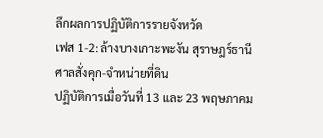ลึกผลการปฏิบัติการรายจังหวัด
เฟส 1-2: ล้างบางเกาะพะงัน สุราษฎร์ธานี ศาลสั่งคุก-จำหน่ายที่ดิน
ปฏิบัติการเมื่อวันที่ 13 และ 23 พฤษภาคม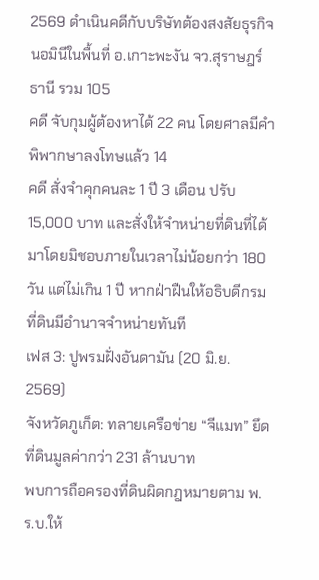2569 ดำเนินคดีกับบริษัทต้องสงสัยธุรกิจนอมินีในพื้นที่ อ.เกาะพะงัน จว.สุราษฎร์ธานี รวม 105
คดี จับกุมผู้ต้องหาได้ 22 คน โดยศาลมีคำพิพากษาลงโทษแล้ว 14
คดี สั่งจำคุกคนละ 1 ปี 3 เดือน ปรับ 15,000 บาท และสั่งให้จำหน่ายที่ดินที่ได้มาโดยมิชอบภายในเวลาไม่น้อยกว่า 180 วัน แต่ไม่เกิน 1 ปี หากฝ่าฝืนให้อธิบดีกรมที่ดินมีอำนาจจำหน่ายทันที
เฟส 3: ปูพรมฝั่งอันดามัน (20 มิ.ย. 2569)
จังหวัดภูเก็ต: ทลายเครือข่าย “จีแมท” ยึดที่ดินมูลค่ากว่า 231 ล้านบาท
พบการถือครองที่ดินผิดกฎหมายตาม พ.ร.บ.ให้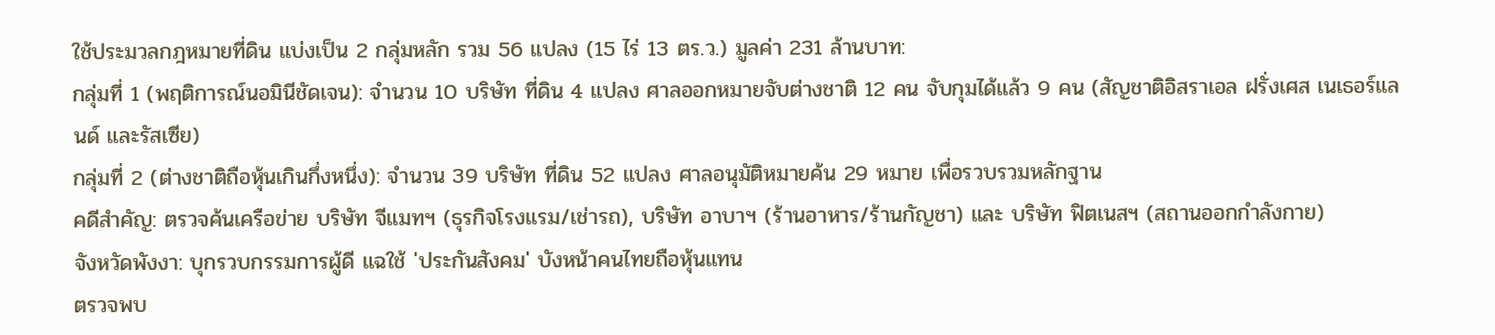ใช้ประมวลกฎหมายที่ดิน แบ่งเป็น 2 กลุ่มหลัก รวม 56 แปลง (15 ไร่ 13 ตร.ว.) มูลค่า 231 ล้านบาท:
กลุ่มที่ 1 (พฤติการณ์นอมินีชัดเจน): จำนวน 10 บริษัท ที่ดิน 4 แปลง ศาลออกหมายจับต่างชาติ 12 คน จับกุมได้แล้ว 9 คน (สัญชาติอิสราเอล ฝรั่งเศส เนเธอร์แลนด์ และรัสเซีย)
กลุ่มที่ 2 (ต่างชาติถือหุ้นเกินกึ่งหนึ่ง): จำนวน 39 บริษัท ที่ดิน 52 แปลง ศาลอนุมัติหมายค้น 29 หมาย เพื่อรวบรวมหลักฐาน
คดีสำคัญ: ตรวจค้นเครือข่าย บริษัท จีแมทฯ (ธุรกิจโรงแรม/เช่ารถ), บริษัท อาบาฯ (ร้านอาหาร/ร้านกัญชา) และ บริษัท ฟิตเนสฯ (สถานออกกำลังกาย)
จังหวัดพังงา: บุกรวบกรรมการผู้ดี แฉใช้ 'ประกันสังคม' บังหน้าคนไทยถือหุ้นแทน
ตรวจพบ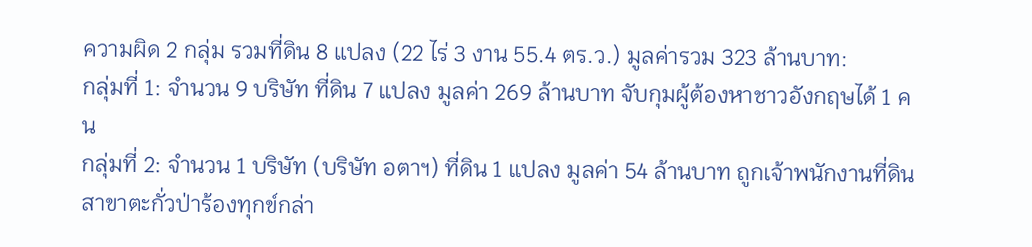ความผิด 2 กลุ่ม รวมที่ดิน 8 แปลง (22 ไร่ 3 งาน 55.4 ตร.ว.) มูลค่ารวม 323 ล้านบาท:
กลุ่มที่ 1: จำนวน 9 บริษัท ที่ดิน 7 แปลง มูลค่า 269 ล้านบาท จับกุมผู้ต้องหาชาวอังกฤษได้ 1 คน
กลุ่มที่ 2: จำนวน 1 บริษัท (บริษัท อตาฯ) ที่ดิน 1 แปลง มูลค่า 54 ล้านบาท ถูกเจ้าพนักงานที่ดินสาขาตะกั่วป่าร้องทุกข์กล่า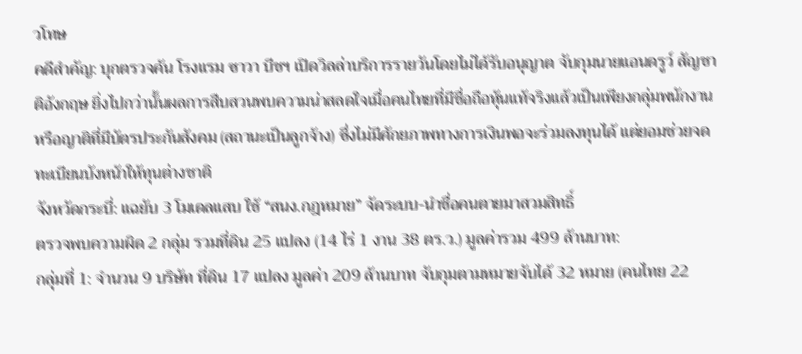วโทษ
คดีสำคัญ: บุกตรวจค้น โรงแรม ซาวา บีชฯ เปิดวิลล่าบริการรายวันโดยไม่ได้รับอนุญาต จับกุมนายแอนดรูว์ สัญชาติอังกฤษ ยิ่งไปกว่านั้นผลการสืบสวนพบความน่าสลดใจเมื่อคนไทยที่มีชื่อถือหุ้นแท้จริงแล้วเป็นเพียงกลุ่มพนักงานหรือญาติที่มีบัตรประกันสังคม (สถานะเป็นลูกจ้าง) ซึ่งไม่มีศักยภาพทางการเงินพอจะร่วมลงทุนได้ แต่ยอมช่วยจดทะเบียนบังหน้าให้ทุนต่างชาติ
จังหวัดกระบี่: แฉยับ 3 โมเดลแสบ ใช้ “สนง.กฎหมาย” จัดระบบ-นำชื่อคนตายมาสวมสิทธิ์
ตรวจพบความผิด 2 กลุ่ม รวมที่ดิน 25 แปลง (14 ไร่ 1 งาน 38 ตร.ว.) มูลค่ารวม 499 ล้านบาท:
กลุ่มที่ 1: จำนวน 9 บริษัท ที่ดิน 17 แปลง มูลค่า 209 ล้านบาท จับกุมตามหมายจับได้ 32 หมาย (คนไทย 22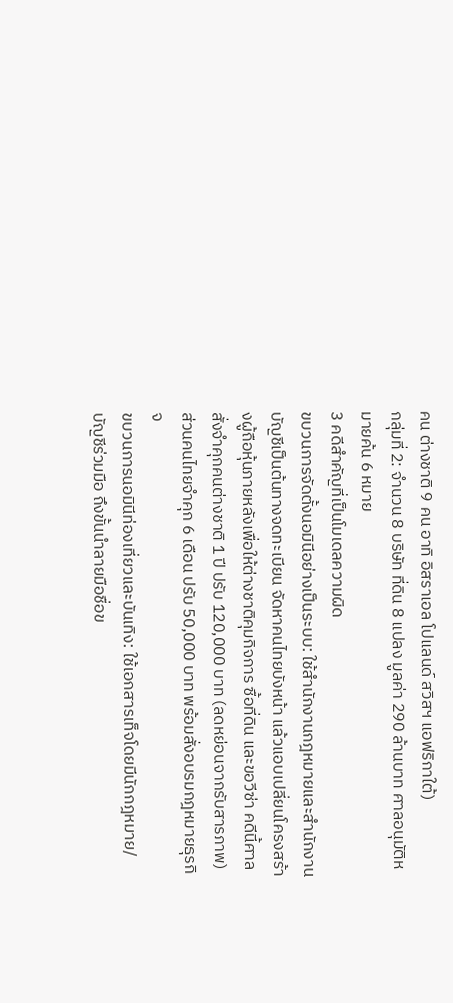คน ต่างชาติ 9 คน อาทิ อิสราเอล โปแลนด์ สวิสฯ แอฟริกาใต้)
กลุ่มที่ 2: จำนวน 8 บริษัท ที่ดิน 8 แปลง มูลค่า 290 ล้านบาท ศาลอนุมัติหมายค้น 6 หมาย
3 คดีสำคัญที่เป็นโมเดลความผิด
ขบวนการจัดตั้งนอมินีอย่างเป็นระบบ: ใช้สำนักงานกฎหมายและสำนักงานบัญชีเป็นต้นทางจดทะเบียน จัดหาคนไทยบังหน้า แล้วแอบเปลี่ยนโครงสร้างผู้ถือหุ้นภายหลังเพื่อให้ต่างชาติคุมกิจการ ซื้อที่ดิน และขอวีซ่า คดีนี้ศาลสั่งจำคุกคนต่างชาติ 1 ปี ปรับ 120,000 บาท (ลดหย่อนจากรับสารภาพ) ส่วนคนไทยจำคุก 6 เดือน ปรับ 50,000 บาท พร้อมสั่งอบรมกฎหมายธุรกิจ
ขบวนการนอมินีท่องเที่ยวและบันเทิง: ใช้เอกสารเท็จโดยมีนักกฎหมาย/บัญชีร่วมมือ ถึงขั้นนำลายมือชื่อข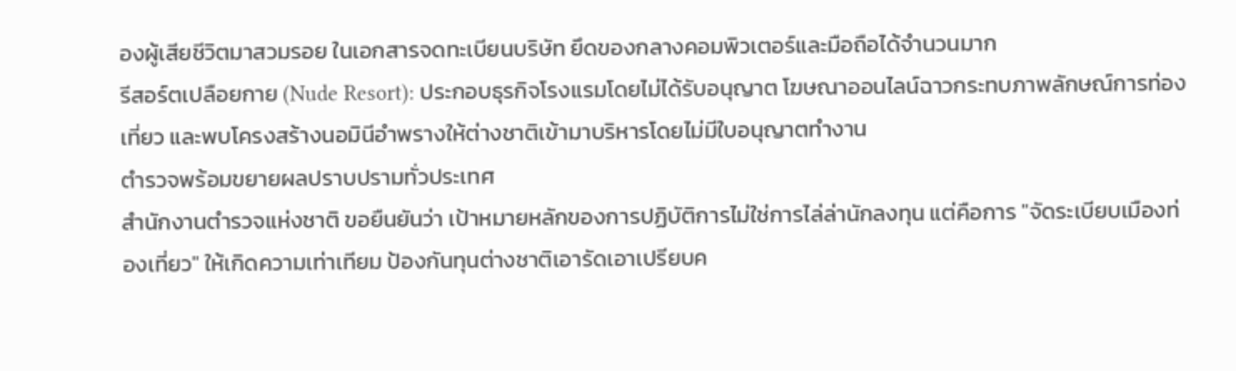องผู้เสียชีวิตมาสวมรอย ในเอกสารจดทะเบียนบริษัท ยึดของกลางคอมพิวเตอร์และมือถือได้จำนวนมาก
รีสอร์ตเปลือยกาย (Nude Resort): ประกอบธุรกิจโรงแรมโดยไม่ได้รับอนุญาต โฆษณาออนไลน์ฉาวกระทบภาพลักษณ์การท่องเที่ยว และพบโครงสร้างนอมินีอำพรางให้ต่างชาติเข้ามาบริหารโดยไม่มีใบอนุญาตทำงาน
ตำรวจพร้อมขยายผลปราบปรามทั่วประเทศ
สำนักงานตำรวจแห่งชาติ ขอยืนยันว่า เป้าหมายหลักของการปฏิบัติการไม่ใช่การไล่ล่านักลงทุน แต่คือการ "จัดระเบียบเมืองท่องเที่ยว" ให้เกิดความเท่าเทียม ป้องกันทุนต่างชาติเอารัดเอาเปรียบค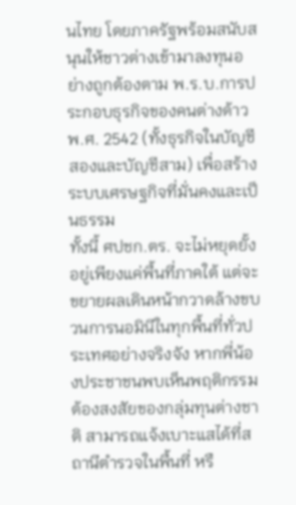นไทย โดยภาครัฐพร้อมสนับสนุนให้ชาวต่างเข้ามาลงทุนอย่างถูกต้องตาม พ.ร.บ.การประกอบธุรกิจของคนต่างด้าว พ.ศ. 2542 (ทั้งธุรกิจในบัญชีสองและบัญชีสาม) เพื่อสร้างระบบเศรษฐกิจที่มั่นคงและเป็นธรรม
ทั้งนี้ ศปชก.ตร. จะไม่หยุดยั้งอยู่เพียงแค่พื้นที่ภาคใต้ แต่จะขยายผลเดินหน้ากวาดล้างขบวนการนอมินีในทุกพื้นที่ทั่วประเทศอย่างจริงจัง หากพี่น้องประชาชนพบเห็นพฤติกรรมต้องสงสัยของกลุ่มทุนต่างชาติ สามารถแจ้งเบาะแสได้ที่สถานีตำรวจในพื้นที่ หรื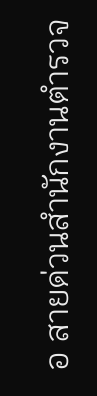อ สายด่วนสำนักงานตำรวจ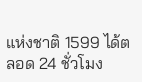แห่งชาติ 1599 ได้ตลอด 24 ชั่วโมง